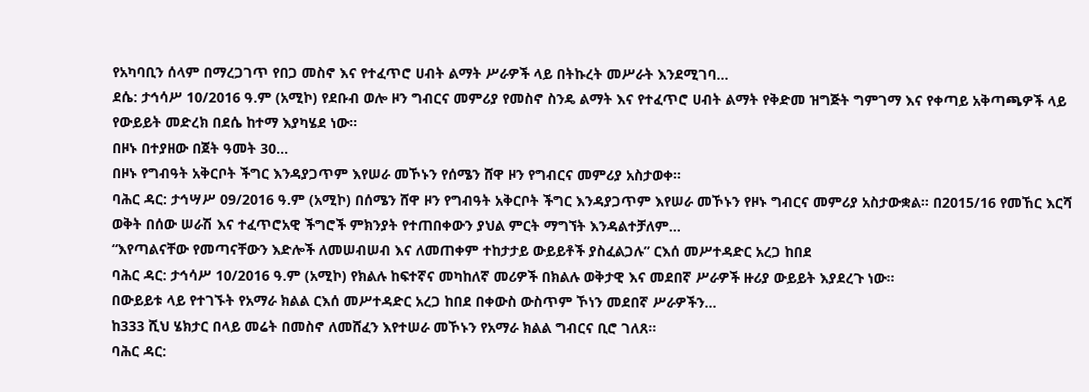የአካባቢን ሰላም በማረጋገጥ የበጋ መስኖ እና የተፈጥሮ ሀብት ልማት ሥራዎች ላይ በትኩረት መሥራት እንደሚገባ...
ደሴ: ታኅሳሥ 10/2016 ዓ.ም (አሚኮ) የደቡብ ወሎ ዞን ግብርና መምሪያ የመስኖ ስንዴ ልማት እና የተፈጥሮ ሀብት ልማት የቅድመ ዝግጅት ግምገማ እና የቀጣይ አቅጣጫዎች ላይ የውይይት መድረክ በደሴ ከተማ እያካሄደ ነው።
በዞኑ በተያዘው በጀት ዓመት 30...
በዞኑ የግብዓት አቅርቦት ችግር እንዳያጋጥም እየሠራ መኾኑን የሰሜን ሸዋ ዞን የግብርና መምሪያ አስታወቀ።
ባሕር ዳር: ታኅሣሥ 09/2016 ዓ.ም (አሚኮ) በሰሜን ሸዋ ዞን የግብዓት አቅርቦት ችግር እንዳያጋጥም እየሠራ መኾኑን የዞኑ ግብርና መምሪያ አስታውቋል፡፡ በ2015/16 የመኸር እርሻ ወቅት በሰው ሠራሽ እና ተፈጥሮአዊ ችግሮች ምክንያት የተጠበቀውን ያህል ምርት ማግኘት እንዳልተቻለም...
“እየጣልናቸው የመጣናቸውን እድሎች ለመሠብሠብ እና ለመጠቀም ተከታታይ ውይይቶች ያስፈልጋሉ” ርእሰ መሥተዳድር አረጋ ከበደ
ባሕር ዳር: ታኅሳሥ 10/2016 ዓ.ም (አሚኮ) የክልሉ ከፍተኛና መካከለኛ መሪዎች በክልሉ ወቅታዊ እና መደበኛ ሥራዎች ዙሪያ ውይይት እያደረጉ ነው።
በውይይቱ ላይ የተገኙት የአማራ ክልል ርእሰ መሥተዳድር አረጋ ከበደ በቀውስ ውስጥም ኾነን መደበኛ ሥራዎችን...
ከ333 ሺህ ሄክታር በላይ መሬት በመስኖ ለመሸፈን እየተሠራ መኾኑን የአማራ ክልል ግብርና ቢሮ ገለጸ።
ባሕር ዳር: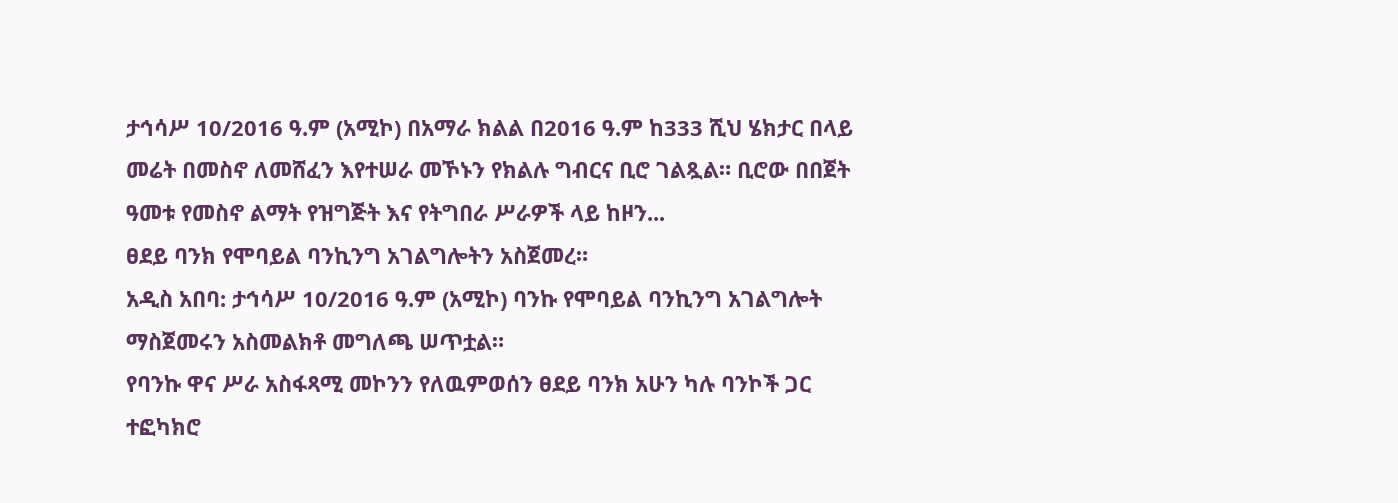ታኅሳሥ 10/2016 ዓ.ም (አሚኮ) በአማራ ክልል በ2016 ዓ.ም ከ333 ሺህ ሄክታር በላይ መሬት በመስኖ ለመሸፈን እየተሠራ መኾኑን የክልሉ ግብርና ቢሮ ገልጿል። ቢሮው በበጀት ዓመቱ የመስኖ ልማት የዝግጅት እና የትግበራ ሥራዎች ላይ ከዞን...
ፀደይ ባንክ የሞባይል ባንኪንግ አገልግሎትን አስጀመረ።
አዲስ አበባ: ታኅሳሥ 10/2016 ዓ.ም (አሚኮ) ባንኩ የሞባይል ባንኪንግ አገልግሎት ማስጀመሩን አስመልክቶ መግለጫ ሠጥቷል።
የባንኩ ዋና ሥራ አስፋጻሚ መኮንን የለዉምወሰን ፀደይ ባንክ አሁን ካሉ ባንኮች ጋር ተፎካክሮ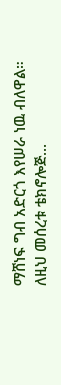ማሸነፍ ግብ አድርጎ እየሠራ ነዉ ብለዋል።
ለዚህ መሰረቱ ቴክኖሎጅ...